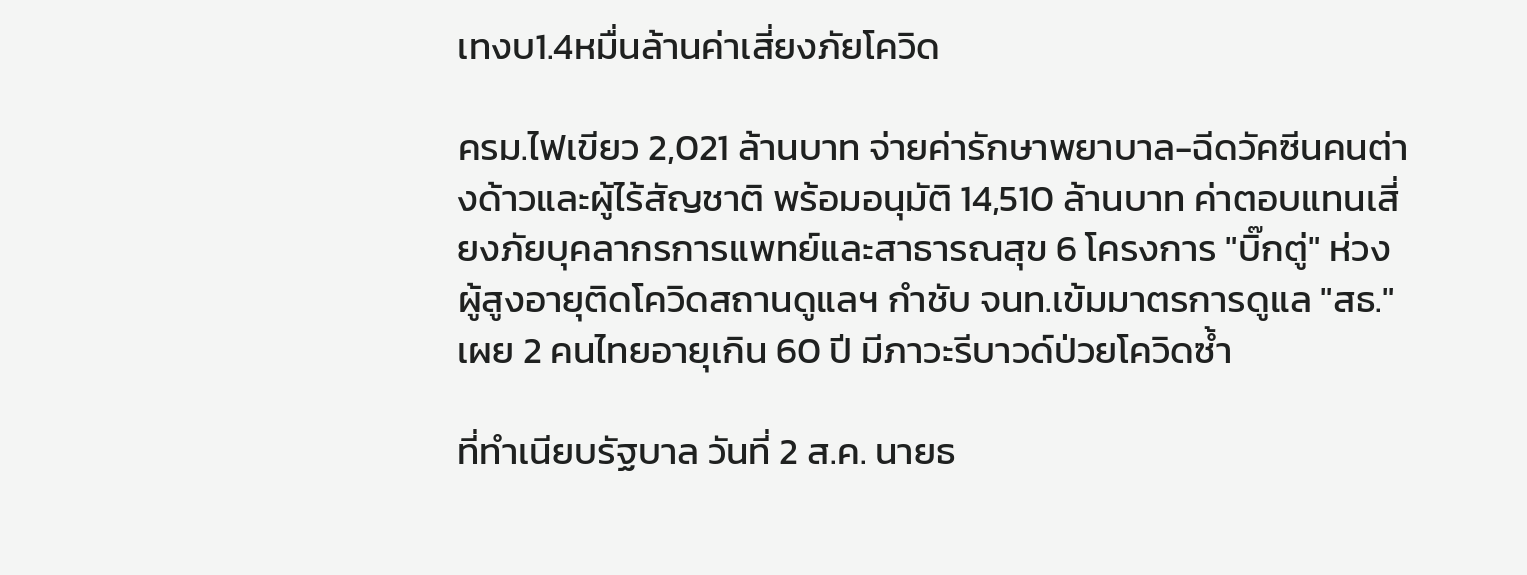เทงบ1.4หมื่นล้านค่าเสี่ยงภัยโควิด

ครม.ไฟเขียว 2,021 ล้านบาท จ่ายค่ารักษาพยาบาล-ฉีดวัคซีนคนต่างด้าวและผู้ไร้สัญชาติ พร้อมอนุมัติ 14,510 ล้านบาท ค่าตอบแทนเสี่ยงภัยบุคลากรการแพทย์และสาธารณสุข 6 โครงการ "บิ๊กตู่" ห่วงผู้สูงอายุติดโควิดสถานดูแลฯ กำชับ จนท.เข้มมาตรการดูแล "สธ." เผย 2 คนไทยอายุเกิน 60 ปี มีภาวะรีบาวด์ป่วยโควิดซ้ำ

ที่ทำเนียบรัฐบาล วันที่ 2 ส.ค. นายธ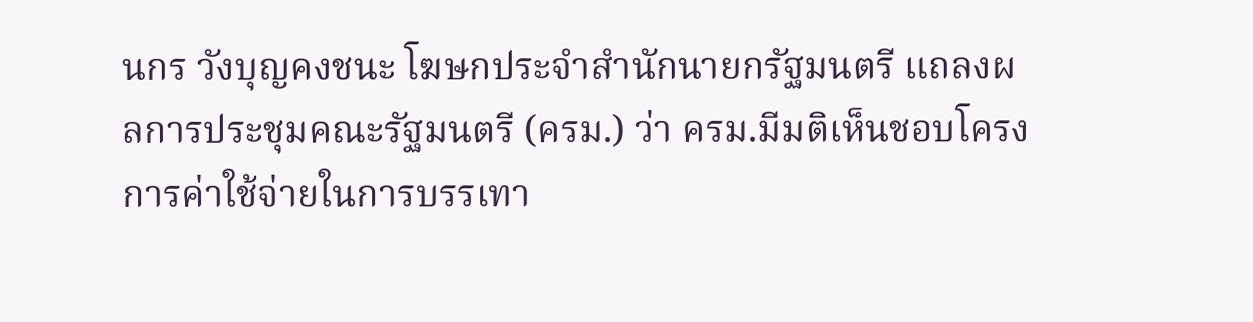นกร วังบุญคงชนะ โฆษกประจำสำนักนายกรัฐมนตรี แถลงผลการประชุมคณะรัฐมนตรี (ครม.) ว่า ครม.มีมติเห็นชอบโครงการค่าใช้จ่ายในการบรรเทา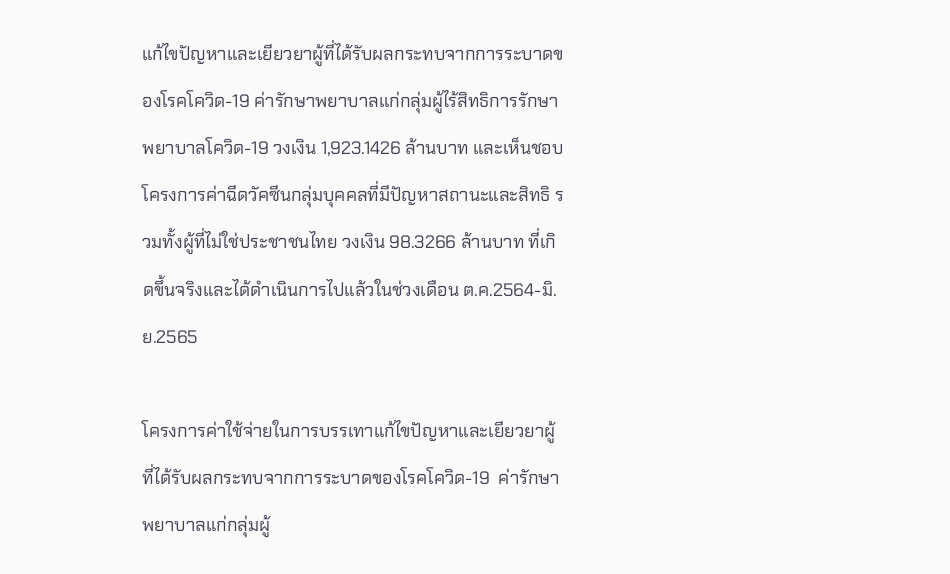แก้ไขปัญหาและเยียวยาผู้ที่ได้รับผลกระทบจากการระบาดของโรคโควิด-19 ค่ารักษาพยาบาลแก่กลุ่มผู้ไร้สิทธิการรักษาพยาบาลโควิด-19 วงเงิน 1,923.1426 ล้านบาท และเห็นชอบโครงการค่าฉีดวัคซีนกลุ่มบุคคลที่มีปัญหาสถานะและสิทธิ รวมทั้งผู้ที่ไม่ใช่ประชาชนไทย วงเงิน 98.3266 ล้านบาท ที่เกิดขึ้นจริงและได้ดำเนินการไปแล้วในช่วงเดือน ต.ค.2564-มิ.ย.2565

โครงการค่าใช้จ่ายในการบรรเทาแก้ไขปัญหาและเยียวยาผู้ที่ได้รับผลกระทบจากการระบาดของโรคโควิด-19  ค่ารักษาพยาบาลแก่กลุ่มผู้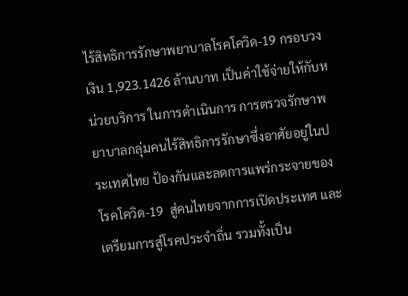ไร้สิทธิการรักษาพยาบาลโรคโควิด-19 กรอบวงเงิน 1,923.1426 ล้านบาท เป็นค่าใช้จ่ายให้กับหน่วยบริการ ในการดำเนินการ การตรวจรักษาพยาบาลกลุ่มคนไร้สิทธิการรักษาซึ่งอาศัยอยู่ในประเทศไทย ป้องกันและลดการแพร่กระจายของโรคโควิด-19  สู่คนไทยจากการเปิดประเทศ และเตรียมการสู่โรคประจำถิ่น รวมทั้งเป็น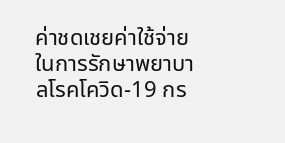ค่าชดเชยค่าใช้จ่ายในการรักษาพยาบาลโรคโควิด-19 กร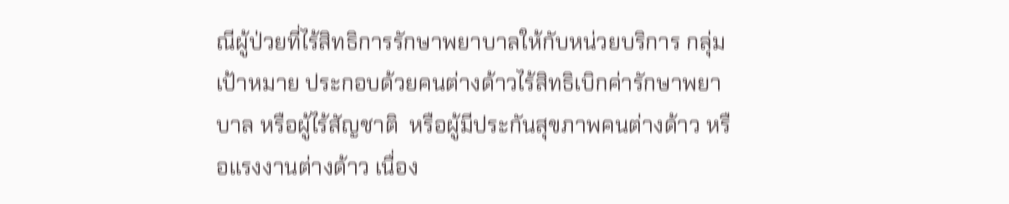ณีผู้ป่วยที่ไร้สิทธิการรักษาพยาบาลให้กับหน่วยบริการ กลุ่มเป้าหมาย ประกอบด้วยคนต่างด้าวไร้สิทธิเบิกค่ารักษาพยาบาล หรือผู้ไร้สัญชาติ  หรือผู้มีประกันสุขภาพคนต่างด้าว หรือแรงงานต่างด้าว เนื่อง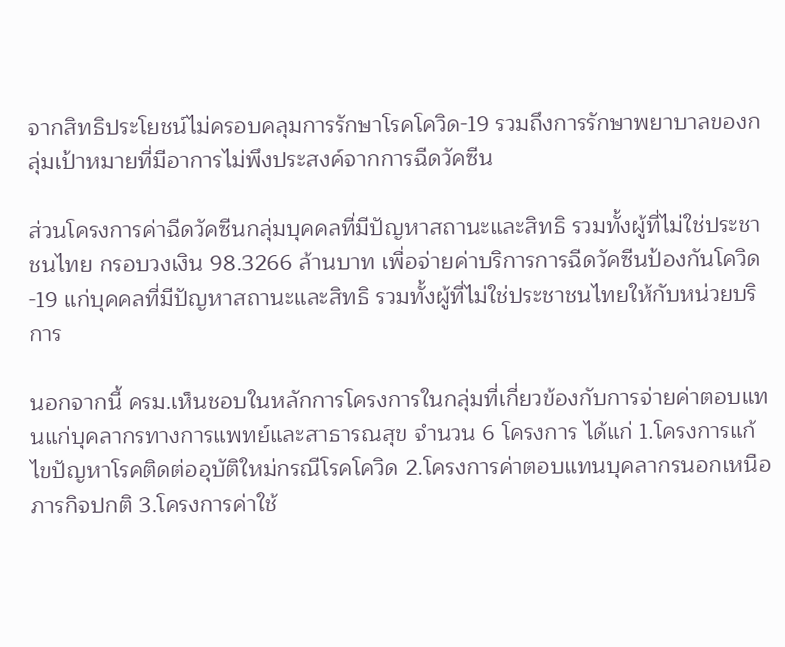จากสิทธิประโยชน์ไม่ครอบคลุมการรักษาโรคโควิด-19 รวมถึงการรักษาพยาบาลของกลุ่มเป้าหมายที่มีอาการไม่พึงประสงค์จากการฉีดวัคซีน

ส่วนโครงการค่าฉีดวัคซีนกลุ่มบุคคลที่มีปัญหาสถานะและสิทธิ รวมทั้งผู้ที่ไม่ใช่ประชาชนไทย กรอบวงเงิน 98.3266 ล้านบาท เพื่อจ่ายค่าบริการการฉีดวัคซีนป้องกันโควิด-19 แก่บุคคลที่มีปัญหาสถานะและสิทธิ รวมทั้งผู้ที่ไม่ใช่ประชาชนไทยให้กับหน่วยบริการ

นอกจากนี้ ครม.เห็นชอบในหลักการโครงการในกลุ่มที่เกี่ยวข้องกับการจ่ายค่าตอบแทนแก่บุคลากรทางการแพทย์และสาธารณสุข จำนวน 6 โครงการ ได้แก่ 1.โครงการแก้ไขปัญหาโรคติดต่ออุบัติใหม่กรณีโรคโควิด 2.โครงการค่าตอบแทนบุคลากรนอกเหนือภารกิจปกติ 3.โครงการค่าใช้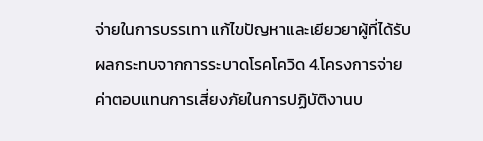จ่ายในการบรรเทา แก้ไขปัญหาและเยียวยาผู้ที่ได้รับผลกระทบจากการระบาดโรคโควิด 4.โครงการจ่ายค่าตอบแทนการเสี่ยงภัยในการปฏิบัติงานบ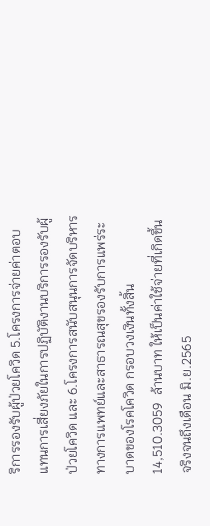ริการรองรับผู้ป่วยโควิด 5.โครงการจ่ายค่าตอบแทนการเสี่ยงภัยในการปฏิบัติงานบริการรองรับผู้ป่วยโควิด และ 6.โครงการสนับสนุนการจัดบริหารทางการแพทย์และสาธารณสุขรองรับการแพร่ระบาดของโรคโควิด กรอบวงเงินทั้งสิ้น 14,510.3059  ล้านบาท ให้เป็นค่าใช้จ่ายที่เกิดขึ้นจริงจนถึงเดือน มิ.ย.2565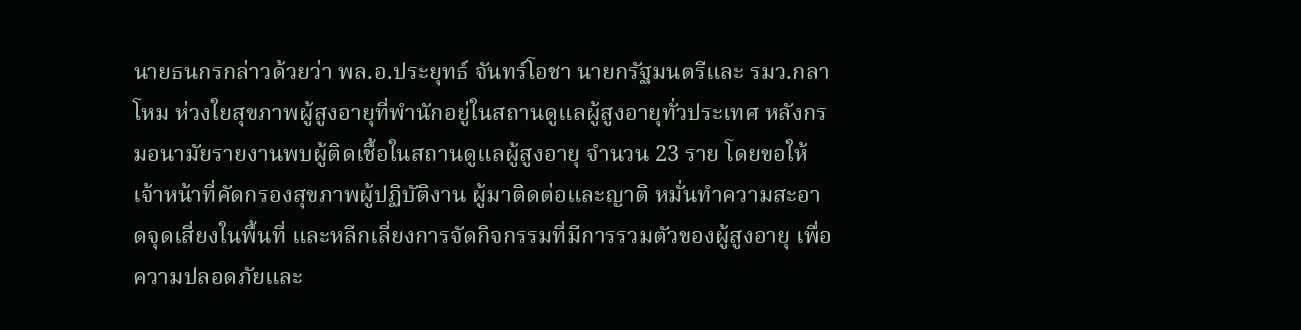นายธนกรกล่าวด้วยว่า พล.อ.ประยุทธ์ จันทร์โอชา นายกรัฐมนตรีและ รมว.กลาโหม ห่วงใยสุขภาพผู้สูงอายุที่พำนักอยู่ในสถานดูแลผู้สูงอายุทั่วประเทศ หลังกรมอนามัยรายงานพบผู้ติดเชื้อในสถานดูแลผู้สูงอายุ จำนวน 23 ราย โดยขอให้เจ้าหน้าที่คัดกรองสุขภาพผู้ปฏิบัติงาน ผู้มาติดต่อและญาติ หมั่นทำความสะอาดจุดเสี่ยงในพื้นที่ และหลีกเลี่ยงการจัดกิจกรรมที่มีการรวมตัวของผู้สูงอายุ เพื่อความปลอดภัยและ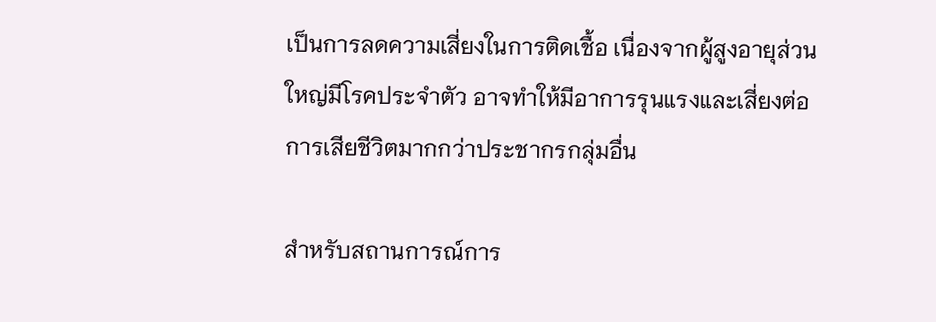เป็นการลดความเสี่ยงในการติดเชื้อ เนื่องจากผู้สูงอายุส่วนใหญ่มีโรคประจำตัว อาจทำให้มีอาการรุนแรงและเสี่ยงต่อการเสียชีวิตมากกว่าประชากรกลุ่มอื่น

สำหรับสถานการณ์การ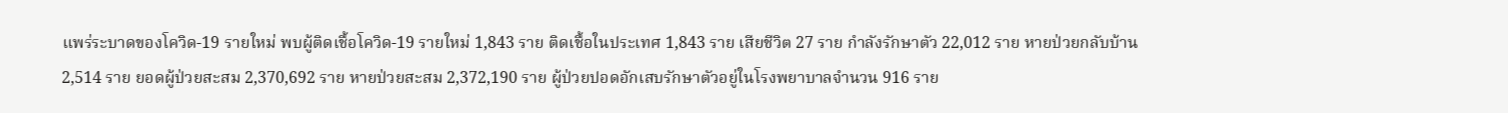แพร่ระบาดของโควิด-19 รายใหม่ พบผู้ติดเชื้อโควิด-19 รายใหม่ 1,843 ราย ติดเชื้อในประเทศ 1,843 ราย เสียชีวิต 27 ราย กำลังรักษาตัว 22,012 ราย หายป่วยกลับบ้าน 2,514 ราย ยอดผู้ป่วยสะสม 2,370,692 ราย หายป่วยสะสม 2,372,190 ราย ผู้ป่วยปอดอักเสบรักษาตัวอยู่ในโรงพยาบาลจำนวน 916 ราย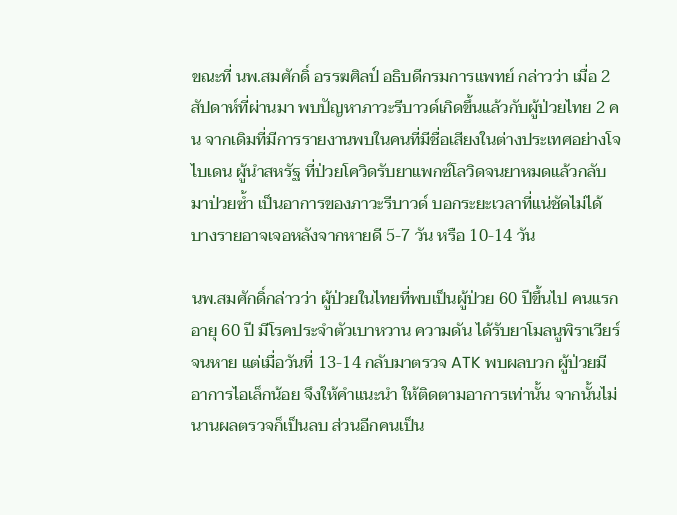ขณะที่ นพ.สมศักดิ์ อรรฆศิลป์ อธิบดีกรมการแพทย์ กล่าวว่า เมื่อ 2 สัปดาห์ที่ผ่านมา พบปัญหาภาวะรีบาวด์เกิดขึ้นแล้วกับผู้ป่วยไทย 2 คน จากเดิมที่มีการรายงานพบในคนที่มีชื่อเสียงในต่างประเทศอย่างโจ ไบเดน ผู้นำสหรัฐ ที่ป่วยโควิดรับยาแพกซ์โลวิดจนยาหมดแล้วกลับมาป่วยซ้ำ เป็นอาการของภาวะรีบาวด์ บอกระยะเวลาที่แน่ชัดไม่ได้ บางรายอาจเจอหลังจากหายดี 5-7 วัน หรือ 10-14 วัน

นพ.สมศักดิ์กล่าวว่า ผู้ป่วยในไทยที่พบเป็นผู้ป่วย 60 ปีขึ้นไป คนแรกอายุ 60 ปี มีโรคประจำตัวเบาหวาน ความดัน ได้รับยาโมลนูพิราเวียร์จนหาย แต่เมื่อวันที่ 13-14 กลับมาตรวจ ATK พบผลบวก ผู้ป่วยมีอาการไอเล็กน้อย จึงให้คำแนะนำ ให้ติดตามอาการเท่านั้น จากนั้นไม่นานผลตรวจก็เป็นลบ ส่วนอีกคนเป็น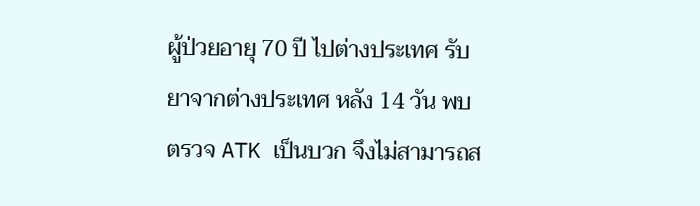ผู้ป่วยอายุ 70 ปี ไปต่างประเทศ รับยาจากต่างประเทศ หลัง 14 วัน พบตรวจ ATK เป็นบวก จึงไม่สามารถส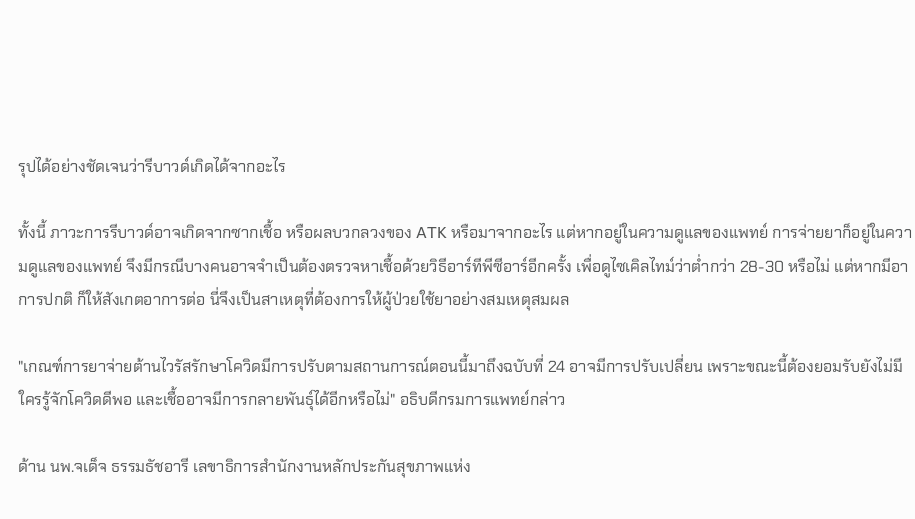รุปได้อย่างชัดเจนว่ารีบาวด์เกิดได้จากอะไร

ทั้งนี้ ภาวะการรีบาวด์อาจเกิดจากซากเชื้อ หรือผลบวกลวงของ ATK หรือมาจากอะไร แต่หากอยู่ในความดูแลของแพทย์ การจ่ายยาก็อยู่ในความดูแลของแพทย์ จึงมีกรณีบางคนอาจจำเป็นต้องตรวจหาเชื้อด้วยวิธีอาร์ทีพีซีอาร์อีกครั้ง เพื่อดูไซเคิลไทม์ว่าต่ำกว่า 28-30 หรือไม่ แต่หากมีอาการปกติ ก็ให้สังเกตอาการต่อ นี่จึงเป็นสาเหตุที่ต้องการให้ผู้ป่วยใช้ยาอย่างสมเหตุสมผล

"เกณฑ์การยาจ่ายต้านไวรัสรักษาโควิดมีการปรับตามสถานการณ์ตอนนี้มาถึงฉบับที่ 24 อาจมีการปรับเปลี่ยน เพราะขณะนี้ต้องยอมรับยังไม่มีใครรู้จักโควิดดีพอ และเชื้ออาจมีการกลายพันธุ์ได้อีกหรือไม่" อธิบดีกรมการแพทย์กล่าว

ด้าน นพ.จเด็จ ธรรมธัชอารี เลขาธิการสำนักงานหลักประกันสุขภาพแห่ง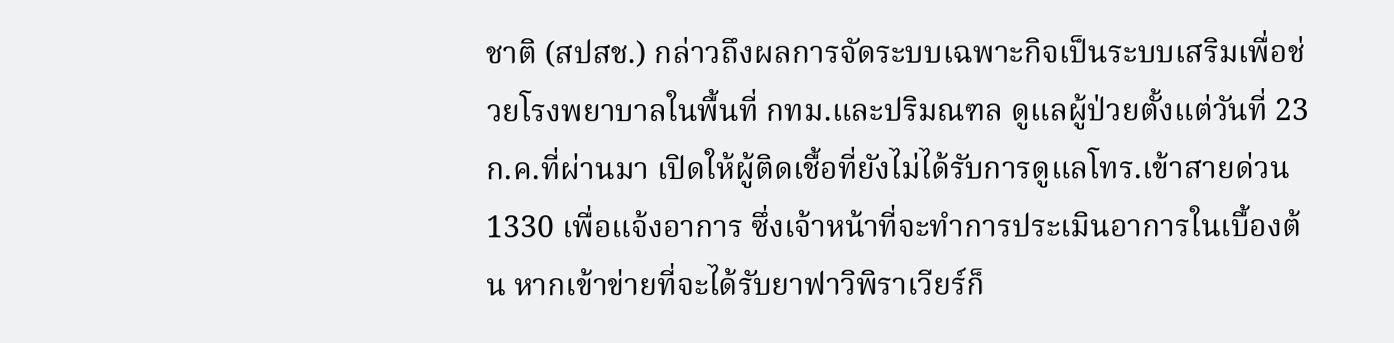ชาติ (สปสช.) กล่าวถึงผลการจัดระบบเฉพาะกิจเป็นระบบเสริมเพื่อช่วยโรงพยาบาลในพื้นที่ กทม.และปริมณฑล ดูแลผู้ป่วยตั้งแต่วันที่ 23 ก.ค.ที่ผ่านมา เปิดให้ผู้ติดเชื้อที่ยังไม่ได้รับการดูแลโทร.เข้าสายด่วน 1330 เพื่อแจ้งอาการ ซึ่งเจ้าหน้าที่จะทำการประเมินอาการในเบื้องต้น หากเข้าข่ายที่จะได้รับยาฟาวิพิราเวียร์ก็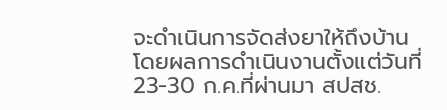จะดำเนินการจัดส่งยาให้ถึงบ้าน โดยผลการดำเนินงานตั้งแต่วันที่ 23-30 ก.ค.ที่ผ่านมา สปสช.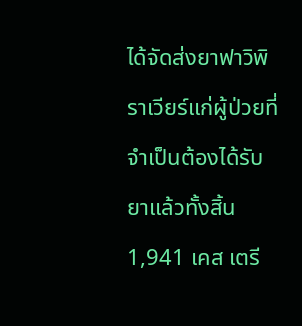ได้จัดส่งยาฟาวิพิราเวียร์แก่ผู้ป่วยที่จำเป็นต้องได้รับยาแล้วทั้งสิ้น 1,941 เคส เตรี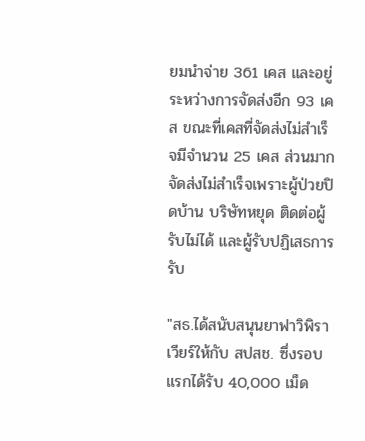ยมนำจ่าย 361 เคส และอยู่ระหว่างการจัดส่งอีก 93 เคส ขณะที่เคสที่จัดส่งไม่สำเร็จมีจำนวน 25 เคส ส่วนมากจัดส่งไม่สำเร็จเพราะผู้ป่วยปิดบ้าน บริษัทหยุด ติดต่อผู้รับไม่ได้ และผู้รับปฏิเสธการรับ

"สธ.ได้สนับสนุนยาฟาวิพิราเวียร์ให้กับ สปสช. ซึ่งรอบแรกได้รับ 40,000 เม็ด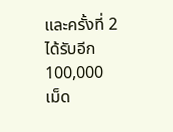และครั้งที่ 2 ได้รับอีก 100,000 เม็ด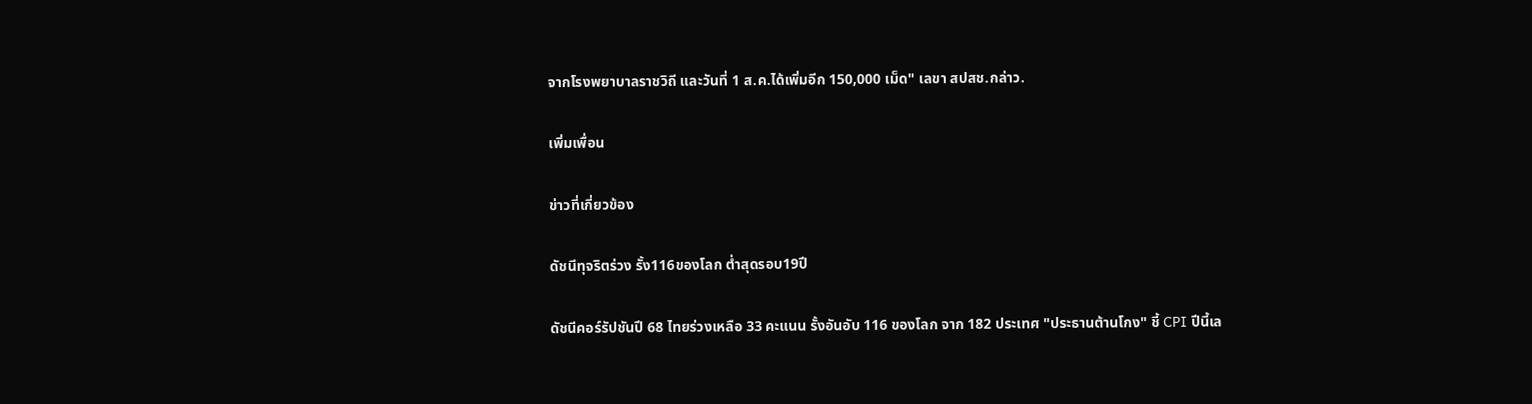จากโรงพยาบาลราชวิถี และวันที่ 1 ส.ค.ได้เพิ่มอีก 150,000 เม็ด" เลขา สปสช.กล่าว.

เพิ่มเพื่อน

ข่าวที่เกี่ยวข้อง

ดัชนีทุจริตร่วง รั้ง116ของโลก ตํ่าสุดรอบ19ปี

ดัชนีคอร์รัปชันปี 68 ไทยร่วงเหลือ 33 คะแนน รั้งอันอับ 116 ของโลก จาก 182 ประเทศ "ประธานต้านโกง" ชี้ CPI ปีนี้เล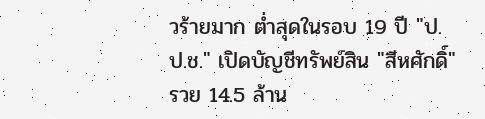วร้ายมาก ต่ำสุดในรอบ 19 ปี "ป.ป.ช." เปิดบัญชีทรัพย์สิน "สีหศักดิ์" รวย 14.5 ล้าน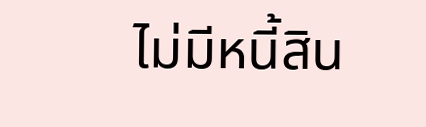ไม่มีหนี้สิน